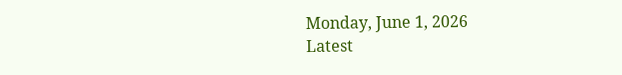Monday, June 1, 2026
Latest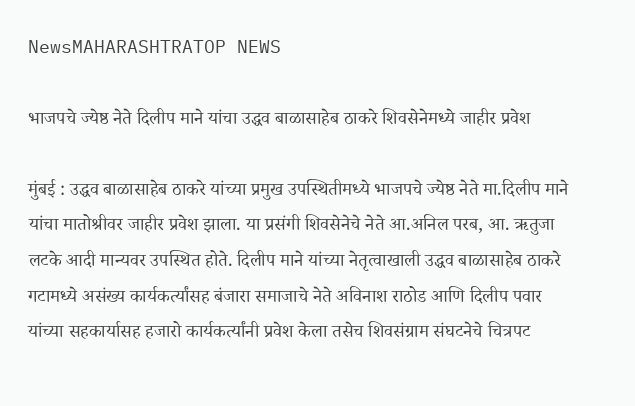NewsMAHARASHTRATOP NEWS

भाजपचे ज्येष्ठ नेते दिलीप माने यांचा उद्धव बाळासाहेब ठाकरे शिवसेनेमध्ये जाहीर प्रवेश

मुंबई : उद्धव बाळासाहेब ठाकरे यांच्या प्रमुख उपस्थितीमध्ये भाजपचे ज्येष्ठ नेते मा.दिलीप माने यांचा मातोश्रीवर जाहीर प्रवेश झाला. या प्रसंगी शिवसेनेचे नेते आ.अनिल परब, आ. ऋतुजा लटके आदी मान्यवर उपस्थित होते. दिलीप माने यांच्या नेतृत्वाखाली उद्धव बाळासाहेब ठाकरे गटामध्ये असंख्य कार्यकर्त्यांसह बंजारा समाजाचे नेते अविनाश राठोड आणि दिलीप पवार यांच्या सहकार्यासह हजारो कार्यकर्त्यांनी प्रवेश केला तसेच शिवसंग्राम संघटनेचे चित्रपट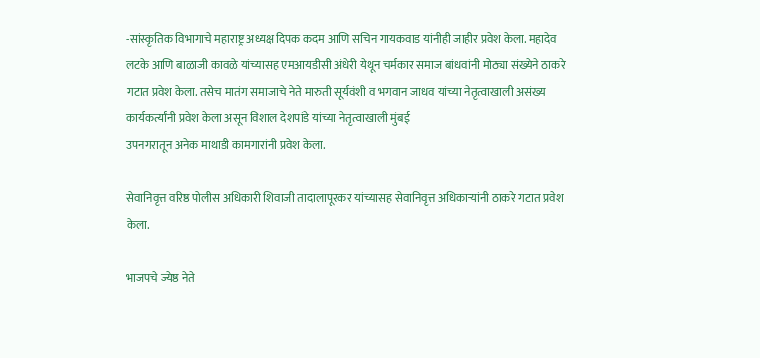-सांस्कृतिक विभागाचे महाराष्ट्र अध्यक्ष दिपक कदम आणि सचिन गायकवाड यांनीही जाहीर प्रवेश केला. महादेव लटके आणि बाळाजी कावळे यांच्यासह एमआयडीसी अंधेरी येथून चर्मकार समाज बांधवांनी मोठ्या संख्येने ठाकरे गटात प्रवेश केला. तसेच मातंग समाजाचे नेते मारुती सूर्यवंशी व भगवान जाधव यांच्या नेतृत्वाखाली असंख्य कार्यकर्त्यांनी प्रवेश केला असून विशाल देशपांडे यांच्या नेतृत्वाखाली मुंबई
उपनगरातून अनेक माथाडी कामगारांनी प्रवेश केला.

सेवानिवृत्त वरिष्ठ पोलीस अधिकारी शिवाजी तादालापूरकर यांच्यासह सेवानिवृत्त अधिकाऱ्यांनी ठाकरे गटात प्रवेश केला.

भाजपचे ज्येष्ठ नेते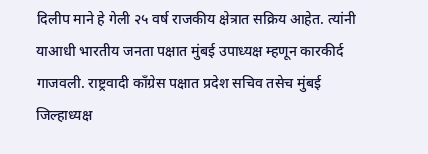दिलीप माने हे गेली २५ वर्ष राजकीय क्षेत्रात सक्रिय आहेत. त्यांनी याआधी भारतीय जनता पक्षात मुंबई उपाध्यक्ष म्हणून कारकीर्द गाजवली. राष्ट्रवादी काँग्रेस पक्षात प्रदेश सचिव तसेच मुंबई जिल्हाध्यक्ष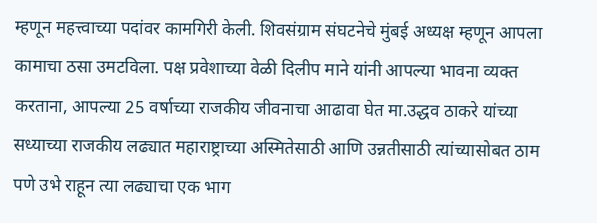म्हणून महत्त्वाच्या पदांवर कामगिरी केली. शिवसंग्राम संघटनेचे मुंबई अध्यक्ष म्हणून आपला कामाचा ठसा उमटविला. पक्ष प्रवेशाच्या वेळी दिलीप माने यांनी आपल्या भावना व्यक्त करताना, आपल्या 25 वर्षाच्या राजकीय जीवनाचा आढावा घेत मा.उद्धव ठाकरे यांच्या सध्याच्या राजकीय लढ्यात महाराष्ट्राच्या अस्मितेसाठी आणि उन्नतीसाठी त्यांच्यासोबत ठाम पणे उभे राहून त्या लढ्याचा एक भाग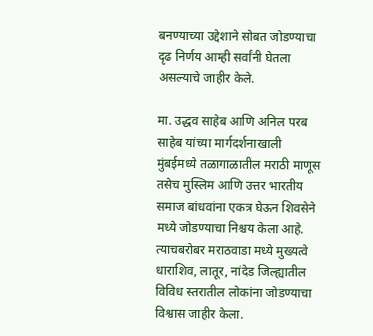बनण्याच्या उद्देशाने सोबत जोडण्याचा दृढ निर्णय आम्ही सर्वांनी घेतला असल्याचे जाहीर केले.

मा. उद्धव साहेब आणि अनिल परब साहेब यांच्या मार्गदर्शनाखाली मुंबईमध्ये तळागाळातील मराठी माणूस तसेच मुस्लिम आणि उत्तर भारतीय समाज बांधवांना एकत्र घेऊन शिवसेने मध्ये जोडण्याचा निश्चय केला आहे. त्याचबरोबर मराठवाडा मध्ये मुख्यत्वे धाराशिव, लातूर, नांदेड जिल्ह्यातील विविध स्तरातील लोकांना जोडण्याचा विश्वास जाहीर केला.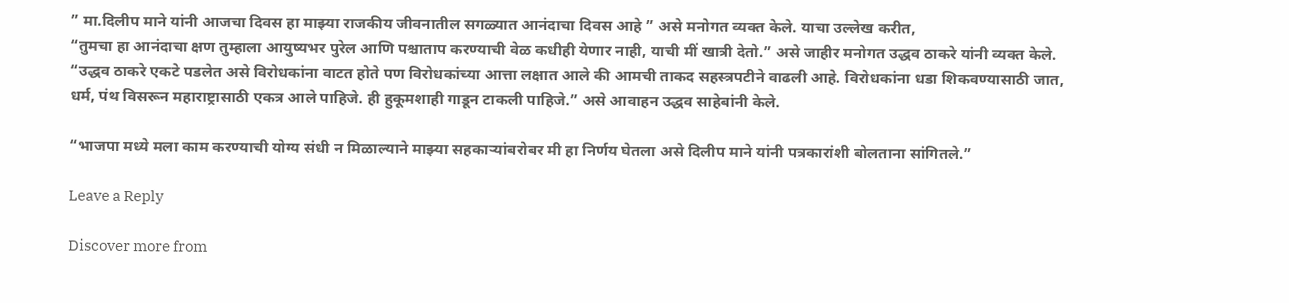” मा.दिलीप माने यांनी आजचा दिवस हा माझ्या राजकीय जीवनातील सगळ्यात आनंदाचा दिवस आहे ” असे मनोगत व्यक्त केले. याचा उल्लेख करीत,
“तुमचा हा आनंदाचा क्षण तुम्हाला आयुष्यभर पुरेल आणि पश्चाताप करण्याची वेळ कधीही येणार नाही, याची मीं खात्री देतो.” असे जाहीर मनोगत उद्धव ठाकरे यांनी व्यक्त केले.
“उद्धव ठाकरे एकटे पडलेत असे विरोधकांना वाटत होते पण विरोधकांच्या आत्ता लक्षात आले की आमची ताकद सहस्त्रपटीने वाढली आहे. विरोधकांना धडा शिकवण्यासाठी जात, धर्म, पंथ विसरून महाराष्ट्रासाठी एकत्र आले पाहिजे. ही हुकूमशाही गाडून टाकली पाहिजे.” असे आवाहन उद्धव साहेबांनी केले.

“भाजपा मध्ये मला काम करण्याची योग्य संधी न मिळाल्याने माझ्या सहकाऱ्यांबरोबर मी हा निर्णय घेतला असे दिलीप माने यांनी पत्रकारांशी बोलताना सांगितले.”

Leave a Reply

Discover more from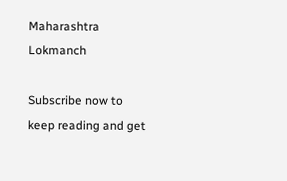Maharashtra Lokmanch

Subscribe now to keep reading and get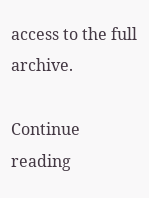access to the full archive.

Continue reading